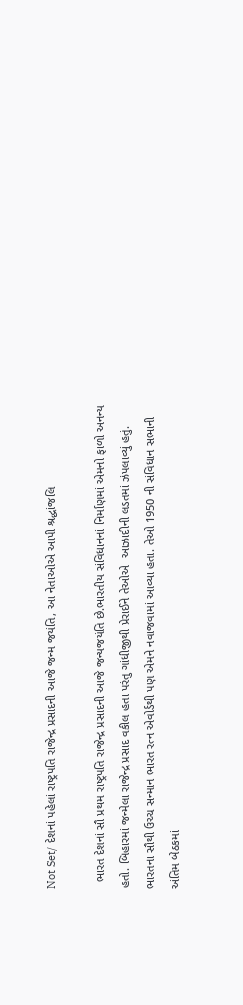Not Set/ દેશનાં પહેલાં રાષ્ટ્રપતિ રાજેન્દ્ર પ્રસાદની આજે જન્મ જયંતિ, આ નેતાઓએ આપી શ્રદ્ધાંજલિ

  ભારત દેશનાં સૌ પ્રથમ રાષ્ટ્રપતિ રાજેન્દ્ર પ્રસાદની આજે જન્યજયંતિ છે.ભારતીય સંવિધાનનાં નિર્માણમાં એમનો ફાળો અનન્ય હતો. બિહારમાં જન્મેલા રાજેન્દ્ર પ્રસાદ વકીલ હતા પરંતુ ગાંધીજીથી પ્રેરાઈને તેઓએ  આઝાદીની લડતમાં ઝંપલાવ્યું હતું. ભારતના સૌથી ઉચ્ચ સન્માન ભારત રત્ન એવોર્ડથી પણ એમને નવાજવામાં આવ્યા હતા. તેઓ 1950 ની સંવિધાન સભાની અંતિમ બેઠકમાં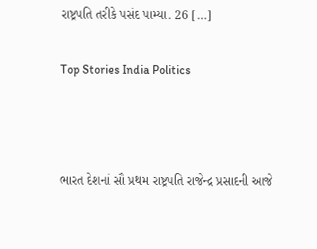રાષ્ટ્રપતિ તરીકે પસંદ પામ્યા. 26 […]

Top Stories India Politics



ભારત દેશનાં સૌ પ્રથમ રાષ્ટ્રપતિ રાજેન્દ્ર પ્રસાદની આજે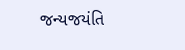જન્યજયંતિ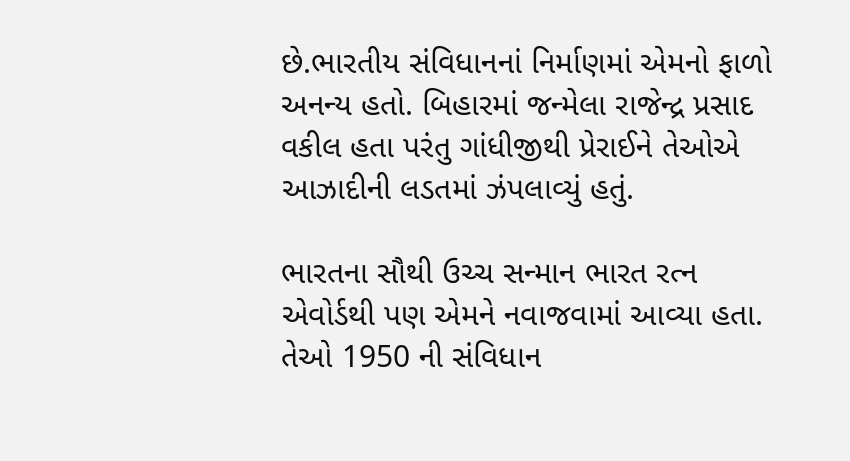છે.ભારતીય સંવિધાનનાં નિર્માણમાં એમનો ફાળો અનન્ય હતો. બિહારમાં જન્મેલા રાજેન્દ્ર પ્રસાદ વકીલ હતા પરંતુ ગાંધીજીથી પ્રેરાઈને તેઓએ  આઝાદીની લડતમાં ઝંપલાવ્યું હતું.

ભારતના સૌથી ઉચ્ચ સન્માન ભારત રત્ન એવોર્ડથી પણ એમને નવાજવામાં આવ્યા હતા. તેઓ 1950 ની સંવિધાન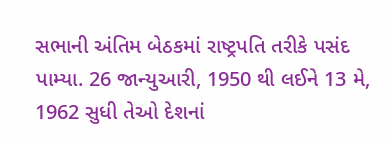સભાની અંતિમ બેઠકમાં રાષ્ટ્રપતિ તરીકે પસંદ પામ્યા. 26 જાન્યુઆરી, 1950 થી લઈને 13 મે, 1962 સુધી તેઓ દેશનાં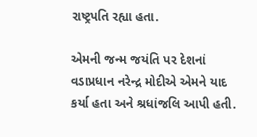રાષ્ટ્રપતિ રહ્યા હતા.

એમની જન્મ જયંતિ પર દેશનાં વડાપ્રધાન નરેન્દ્ર મોદીએ એમને યાદ કર્યા હતા અને શ્રધાંજલિ આપી હતી.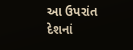આ ઉપરાંત દેશનાં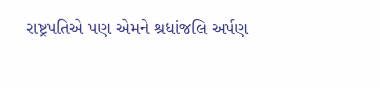રાષ્ટ્રપતિએ પણ એમને શ્રધાંજલિ અર્પણ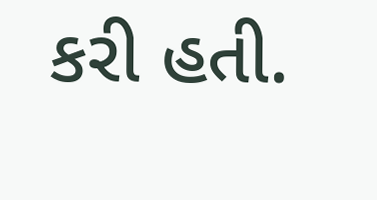કરી હતી.